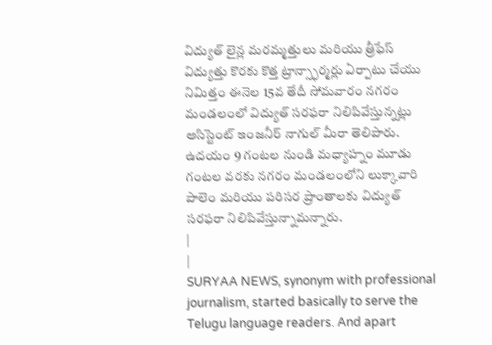విద్యుత్ లైన్ల మరమ్మత్తులు మరియు త్రీఫేస్ విద్యుత్తు కొరకు కొత్త ట్రాన్స్ఫార్మర్లు ఏర్పాటు చేయు నిమిత్తం ఈనెల 15వ తేదీ సోమవారం నగరం మండలంలో విద్యుత్ సరఫరా నిలిపివేస్తున్నట్లు అసిస్టెంట్ ఇంజనీర్ నాగుల్ మీరా తెలిపారు. ఉదయం 9 గంటల నుండి మధ్యాహ్నం మూడు గంటల వరకు నగరం మండలంలోని లుక్కావారి పాలెం మరియు పరిసర ప్రాంతాలకు విద్యుత్ సరఫరా నిలిపివేస్తున్నామన్నారు.
|
|
SURYAA NEWS, synonym with professional journalism, started basically to serve the Telugu language readers. And apart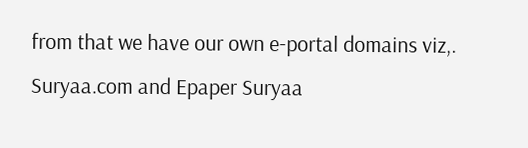from that we have our own e-portal domains viz,. Suryaa.com and Epaper Suryaa